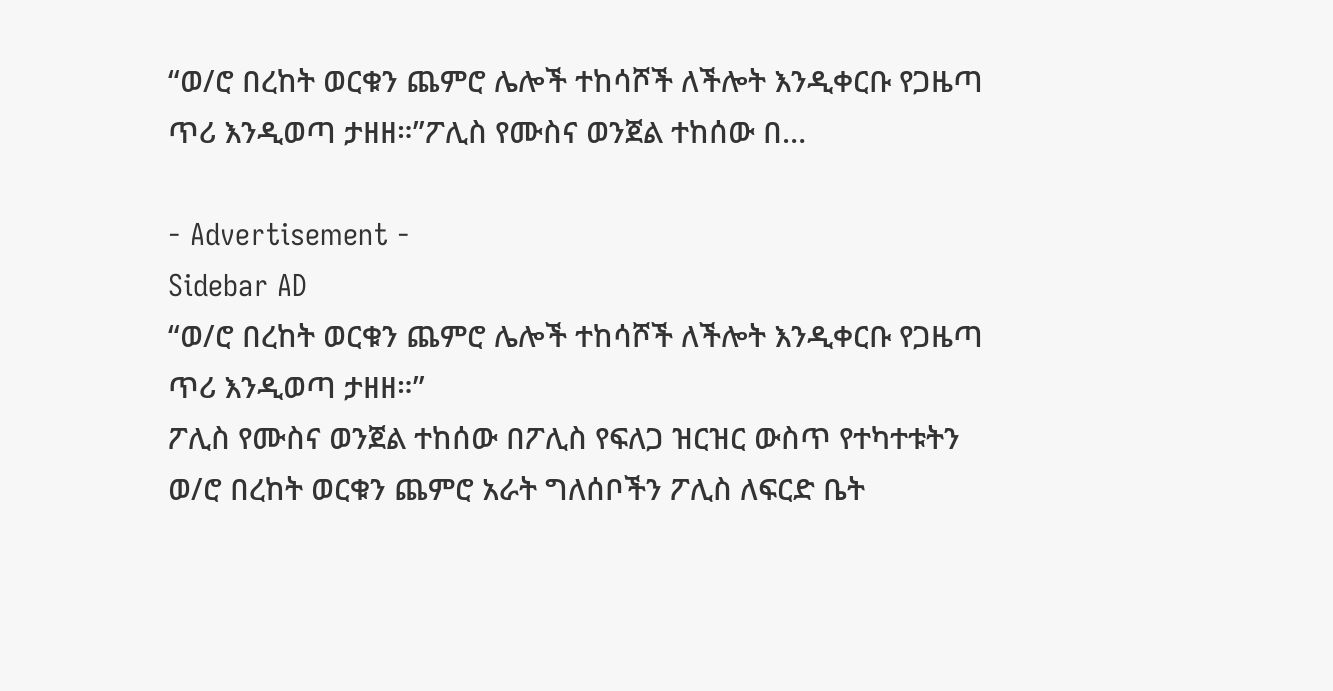“ወ/ሮ በረከት ወርቁን ጨምሮ ሌሎች ተከሳሾች ለችሎት እንዲቀርቡ የጋዜጣ ጥሪ እንዲወጣ ታዘዘ።”ፖሊስ የሙስና ወንጀል ተከሰው በ…

- Advertisement -
Sidebar AD
“ወ/ሮ በረከት ወርቁን ጨምሮ ሌሎች ተከሳሾች ለችሎት እንዲቀርቡ የጋዜጣ ጥሪ እንዲወጣ ታዘዘ።”
ፖሊስ የሙስና ወንጀል ተከሰው በፖሊስ የፍለጋ ዝርዝር ውስጥ የተካተቱትን ወ/ሮ በረከት ወርቁን ጨምሮ አራት ግለሰቦችን ፖሊስ ለፍርድ ቤት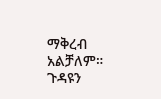ማቅረብ አልቻለም።
ጉዳዩን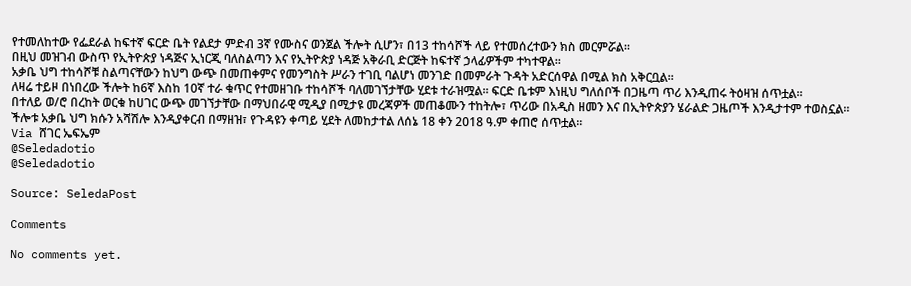የተመለከተው የፌደራል ከፍተኛ ፍርድ ቤት የልደታ ምድብ 3ኛ የሙስና ወንጀል ችሎት ሲሆን፣ በ13 ተከሳሾች ላይ የተመሰረተውን ክስ መርምሯል።
በዚህ መዝገብ ውስጥ የኢትዮጵያ ነዳጅና ኢነርጂ ባለስልጣን እና የኢትዮጵያ ነዳጅ አቅራቢ ድርጅት ከፍተኛ ኃላፊዎችም ተካተዋል።
አቃቤ ህግ ተከሳሾቹ ስልጣናቸውን ከህግ ውጭ በመጠቀምና የመንግስት ሥራን ተገቢ ባልሆነ መንገድ በመምራት ጉዳት አድርሰዋል በሚል ክስ አቅርቧል።
ለዛሬ ተይዞ በነበረው ችሎት ከ6ኛ እስከ 10ኛ ተራ ቁጥር የተመዘገቡ ተከሳሾች ባለመገኘታቸው ሂደቱ ተራዝሟል። ፍርድ ቤቱም እነዚህ ግለሰቦች በጋዜጣ ጥሪ እንዲጠሩ ትዕዛዝ ሰጥቷል።
በተለይ ወ/ሮ በረከት ወርቁ ከሀገር ውጭ መገኘታቸው በማህበራዊ ሚዲያ በሚታዩ መረጃዎች መጠቆሙን ተከትሎ፣ ጥሪው በአዲስ ዘመን እና በኢትዮጵያን ሄራልድ ጋዜጦች እንዲታተም ተወስኗል።
ችሎቱ አቃቤ ህግ ክሱን አሻሽሎ እንዲያቀርብ በማዘዝ፣ የጉዳዩን ቀጣይ ሂደት ለመከታተል ለሰኔ 18 ቀን 2018 ዓ.ም ቀጠሮ ሰጥቷል።
Via ሸገር ኤፍኤም
@Seledadotio
@Seledadotio

Source: SeledaPost

Comments

No comments yet.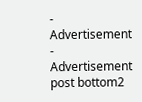- Advertisement -
Advertisement post bottom2